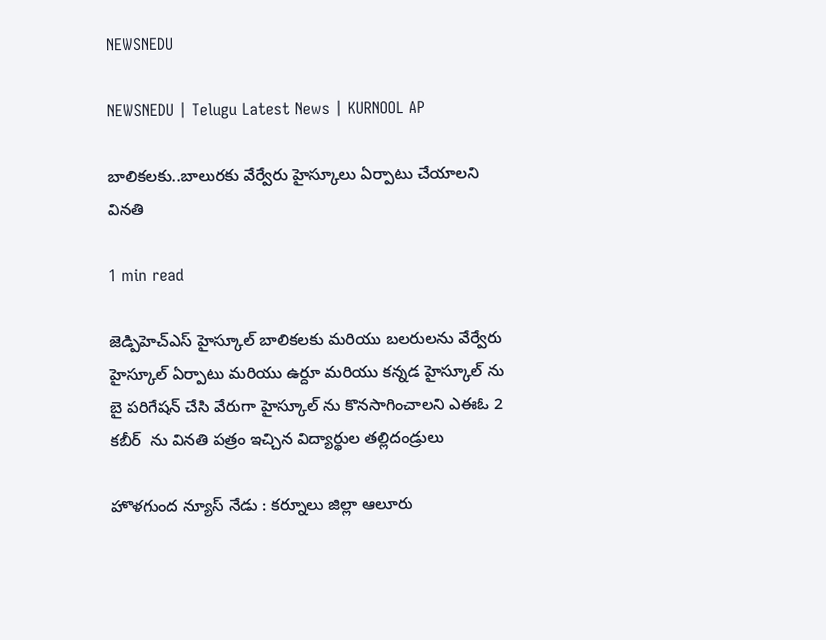NEWSNEDU

NEWSNEDU | Telugu Latest News | KURNOOL AP

బాలికలకు..బాలురకు వేర్వేరు హైస్కూలు ఏర్పాటు చేయాలని వినతి

1 min read

జెడ్పిహెచ్ఎస్ హైస్కూల్ బాలికలకు మరియు బలరులను వేర్వేరు హైస్కూల్ ఏర్పాటు మరియు ఉర్దూ మరియు కన్నడ హైస్కూల్ ను బై పరిగేషన్ చేసి వేరుగా హైస్కూల్ ను కొనసాగించాలని ఎఈఓ 2 కబీర్  ను వినతి పత్రం ఇచ్చిన విద్యార్థుల తల్లిదండ్రులు

హొళగుంద న్యూస్ నేడు : కర్నూలు జిల్లా ఆలూరు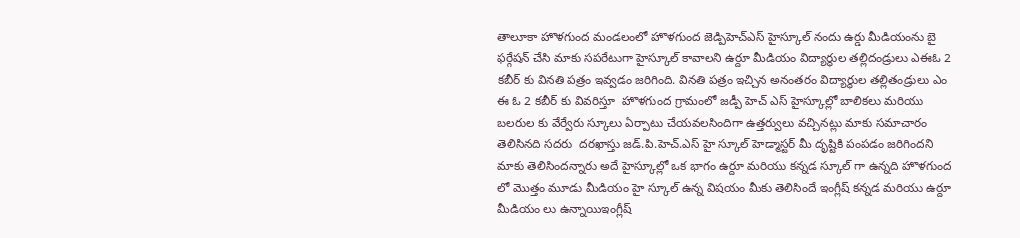తాలూకా హొళగుంద మండలంలో హొళగుంద జెడ్పిహెచ్ఎస్ హైస్కూల్ నందు ఉర్డు మీడియంను బై ఫర్గేషన్ చేసి మాకు సపరేటుగా హైస్కూల్ కావాలని ఉర్దూ మీడియం విద్యార్థుల తల్లిదండ్రులు ఎఈఓ 2 కబీర్ కు వినతి పత్రం ఇవ్వడం జరిగింది. వినతి పత్రం ఇచ్చిన అనంతరం విద్యార్థుల తల్లితండ్రులు ఎం ఈ ఓ 2 కబీర్ కు వివరిస్తూ  హొళగుంద గ్రామంలో జడ్పీ హెచ్ ఎస్ హైస్కూల్లో బాలికలు మరియు బలరుల కు వేర్వేరు స్కూలు ఏర్పాటు చేయవలసిందిగా ఉత్తర్వులు వచ్చినట్లు మాకు సమాచారం తెలిసినది సదరు  దరఖాస్తు జడ్.పి.హెచ్.ఎస్ హై స్కూల్ హెడ్మాస్టర్ మీ దృష్టికి పంపడం జరిగిందని మాకు తెలిసిందన్నారు అదే హైస్కూల్లో ఒక భాగం ఉర్దూ మరియు కన్నడ స్కూల్ గా ఉన్నది హొళగుంద లో మొత్తం మూడు మీడియం హై స్కూల్ ఉన్న విషయం మీకు తెలిసిందే ఇంగ్లీష్ కన్నడ మరియు ఉర్దూ మీడియం లు ఉన్నాయిఇంగ్లీష్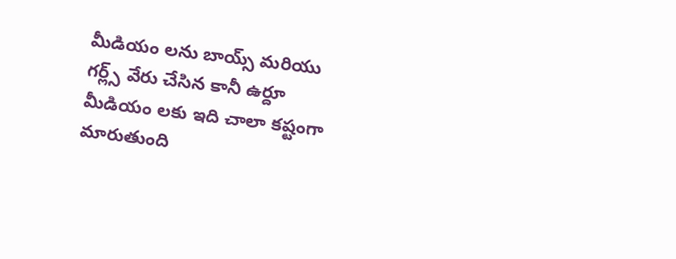మీడియం లను బాయ్స్ మరియు గర్ల్స్ వేరు చేసిన కానీ ఉర్దూ మీడియం లకు ఇది చాలా కష్టంగా మారుతుంది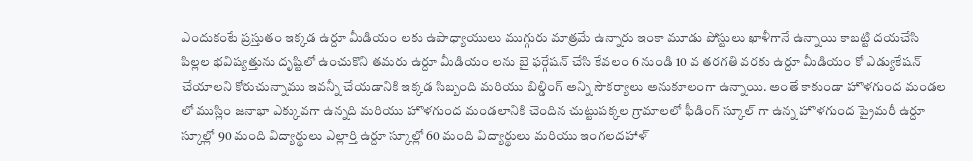ఎందుకంటే ప్రస్తుతం ఇక్కడ ఉర్దూ మీడియం లకు ఉపాధ్యాయులు ముగ్గురు మాత్రమే ఉన్నారు ఇంకా మూడు పోస్టులు ఖాళీగానే ఉన్నాయి కాబట్టి దయచేసి పిల్లల భవిష్యత్తును దృష్టిలో ఉంచుకొని తమరు ఉర్దూ మీడియం లను బై ఫర్గేషన్ చేసి కేవలం 6 నుండి 10 వ తరగతి వరకు ఉర్దూ మీడియం కో ఎడ్యుకేషన్ చేయాలని కోరుచున్నాము ఇవన్నీ చేయడానికి ఇక్కడ సిబ్బంది మరియు బిల్డింగ్ అన్ని సౌకర్యాలు అనుకూలంగా ఉన్నాయి. అంతే కాకుండా హొళగుంద మండల లో ముస్లిం జనాభా ఎక్కువగా ఉన్నది మరియు హొళగుంద మండలానికి చెందిన చుట్టుపక్కల గ్రామాలలో ఫీడింగ్ స్కూల్ గా ఉన్న హొళగుంద ప్రైమరీ ఉర్దూ స్కూల్లో 90 మంది విద్యార్థులు ఎల్లార్తి ఉర్దూ స్కూల్లో 60 మంది విద్యార్థులు మరియు ఇంగలదహాళ్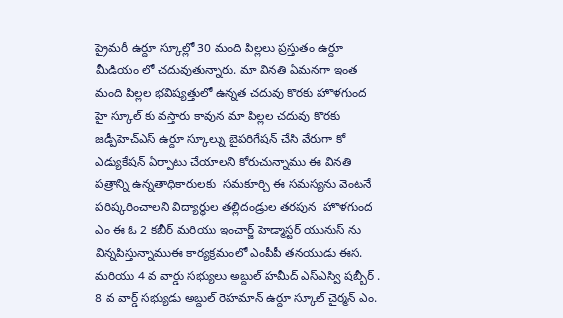ప్రైమరీ ఉర్దూ స్కూల్లో 30 మంది పిల్లలు ప్రస్తుతం ఉర్దూ మీడియం లో చదువుతున్నారు. మా వినతి ఏమనగా ఇంత మంది పిల్లల భవిష్యత్తులో ఉన్నత చదువు కొరకు హొళగుంద హై స్కూల్ కు వస్తారు కావున మా పిల్లల చదువు కొరకు జడ్పీహెచ్ఎస్ ఉర్దూ స్కూల్ను బైపరిగేషన్ చేసి వేరుగా కో ఎడ్యుకేషన్ ఏర్పాటు చేయాలని కోరుచున్నాము ఈ వినతి పత్రాన్ని ఉన్నతాధికారులకు  సమకూర్చి ఈ సమస్యను వెంటనే  పరిష్కరించాలని విద్యార్థుల తల్లిదండ్రుల తరపున  హొళగుంద ఎం ఈ ఓ 2 కబీర్ మరియు ఇంచార్జ్ హెడ్మాస్టర్ యునుస్ ను విన్నపిస్తున్నాముఈ కార్యక్రమంలో ఎంపీపీ తనయుడు ఈస. మరియు 4 వ వార్డు సభ్యులు అబ్దుల్ హమీద్ ఎస్ఎస్వి షబ్బీర్ . 8 వ వార్డ్ సభ్యుడు అబ్దుల్ రెహమాన్ ఉర్దూ స్కూల్ చైర్మన్ ఎం.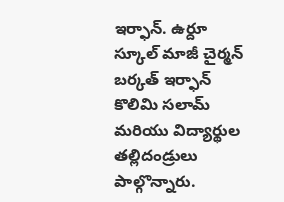ఇర్ఫాన్. ఉర్దూ స్కూల్ మాజీ చైర్మన్ బర్కత్ ఇర్ఫాన్ కొలిమి సలామ్ మరియు విద్యార్థుల తల్లిదండ్రులు పాల్గొన్నారు.